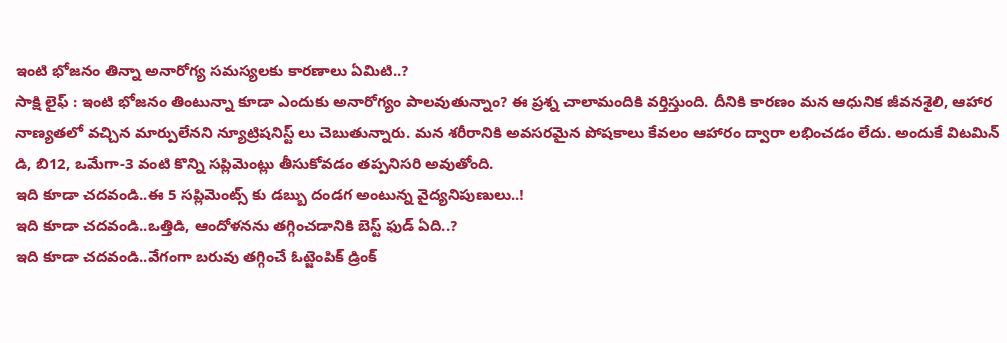ఇంటి భోజనం తిన్నా అనారోగ్య సమస్యలకు కారణాలు ఏమిటి..?
సాక్షి లైఫ్ : ఇంటి భోజనం తింటున్నా కూడా ఎందుకు అనారోగ్యం పాలవుతున్నాం? ఈ ప్రశ్న చాలామందికి వర్తిస్తుంది. దీనికి కారణం మన ఆధునిక జీవనశైలి, ఆహార నాణ్యతలో వచ్చిన మార్పులేనని న్యూట్రిషనిస్ట్ లు చెబుతున్నారు. మన శరీరానికి అవసరమైన పోషకాలు కేవలం ఆహారం ద్వారా లభించడం లేదు. అందుకే విటమిన్ డి, బి12, ఒమేగా-3 వంటి కొన్ని సప్లిమెంట్లు తీసుకోవడం తప్పనిసరి అవుతోంది.
ఇది కూడా చదవండి..ఈ 5 సప్లిమెంట్స్ కు డబ్బు దండగ అంటున్న వైద్యనిపుణులు..!
ఇది కూడా చదవండి..ఒత్తిడి, ఆందోళనను తగ్గించడానికి బెస్ట్ ఫుడ్ ఏది..?
ఇది కూడా చదవండి..వేగంగా బరువు తగ్గించే ఓట్జెంపిక్ డ్రింక్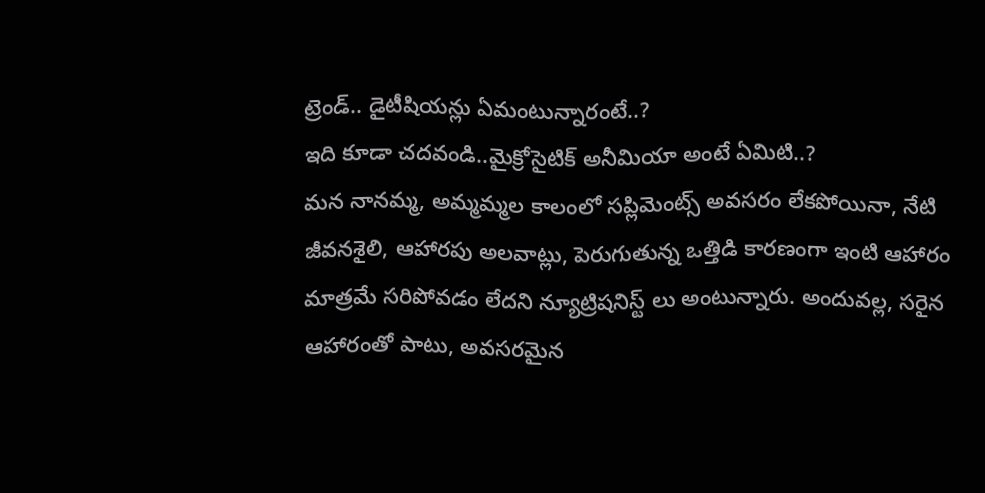ట్రెండ్.. డైటీషియన్లు ఏమంటున్నారంటే..?
ఇది కూడా చదవండి..మైక్రోసైటిక్ అనీమియా అంటే ఏమిటి..?
మన నానమ్మ, అమ్మమ్మల కాలంలో సప్లిమెంట్స్ అవసరం లేకపోయినా, నేటి జీవనశైలి, ఆహారపు అలవాట్లు, పెరుగుతున్న ఒత్తిడి కారణంగా ఇంటి ఆహారం మాత్రమే సరిపోవడం లేదని న్యూట్రిషనిస్ట్ లు అంటున్నారు. అందువల్ల, సరైన ఆహారంతో పాటు, అవసరమైన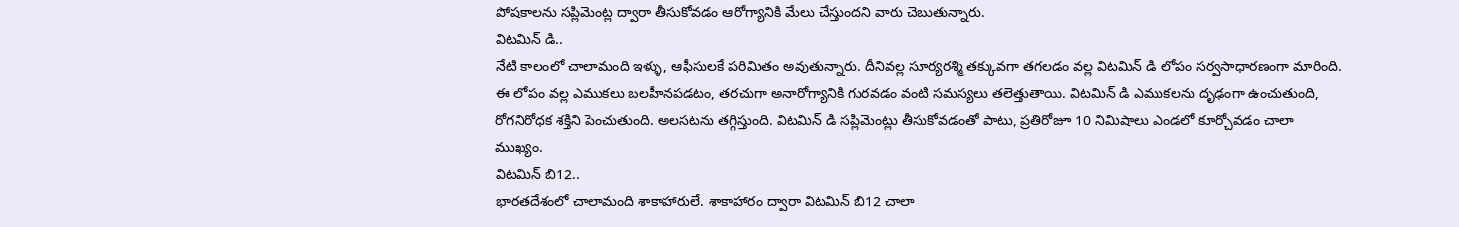పోషకాలను సప్లిమెంట్ల ద్వారా తీసుకోవడం ఆరోగ్యానికి మేలు చేస్తుందని వారు చెబుతున్నారు.
విటమిన్ డి..
నేటి కాలంలో చాలామంది ఇళ్ళు, ఆఫీసులకే పరిమితం అవుతున్నారు. దీనివల్ల సూర్యరశ్మి తక్కువగా తగలడం వల్ల విటమిన్ డి లోపం సర్వసాధారణంగా మారింది. ఈ లోపం వల్ల ఎముకలు బలహీనపడటం, తరచుగా అనారోగ్యానికి గురవడం వంటి సమస్యలు తలెత్తుతాయి. విటమిన్ డి ఎముకలను దృఢంగా ఉంచుతుంది, రోగనిరోధక శక్తిని పెంచుతుంది. అలసటను తగ్గిస్తుంది. విటమిన్ డి సప్లిమెంట్లు తీసుకోవడంతో పాటు, ప్రతిరోజూ 10 నిమిషాలు ఎండలో కూర్చోవడం చాలా ముఖ్యం.
విటమిన్ బి12..
భారతదేశంలో చాలామంది శాకాహారులే. శాకాహారం ద్వారా విటమిన్ బి12 చాలా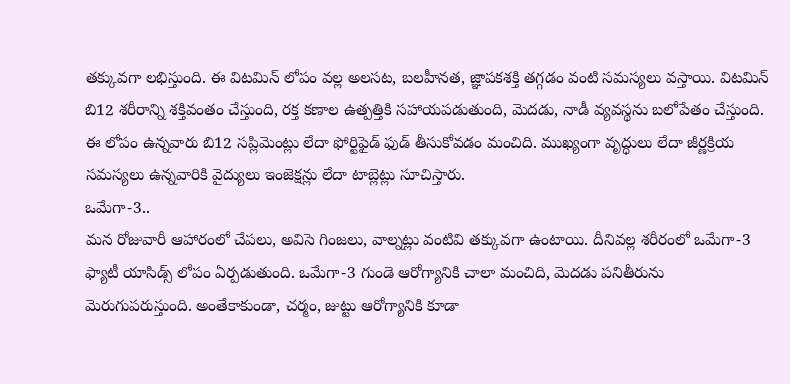తక్కువగా లభిస్తుంది. ఈ విటమిన్ లోపం వల్ల అలసట, బలహీనత, జ్ఞాపకశక్తి తగ్గడం వంటి సమస్యలు వస్తాయి. విటమిన్ బి12 శరీరాన్ని శక్తివంతం చేస్తుంది, రక్త కణాల ఉత్పత్తికి సహాయపడుతుంది, మెదడు, నాడీ వ్యవస్థను బలోపేతం చేస్తుంది. ఈ లోపం ఉన్నవారు బి12 సప్లిమెంట్లు లేదా ఫోర్టిఫైడ్ ఫుడ్ తీసుకోవడం మంచిది. ముఖ్యంగా వృద్ధులు లేదా జీర్ణక్రియ సమస్యలు ఉన్నవారికి వైద్యులు ఇంజెక్షన్లు లేదా టాబ్లెట్లు సూచిస్తారు.
ఒమేగా-3..
మన రోజువారీ ఆహారంలో చేపలు, అవిసె గింజలు, వాల్నట్లు వంటివి తక్కువగా ఉంటాయి. దీనివల్ల శరీరంలో ఒమేగా-3 ఫ్యాటీ యాసిడ్స్ లోపం ఏర్పడుతుంది. ఒమేగా-3 గుండె ఆరోగ్యానికి చాలా మంచిది, మెదడు పనితీరును మెరుగుపరుస్తుంది. అంతేకాకుండా, చర్మం, జుట్టు ఆరోగ్యానికి కూడా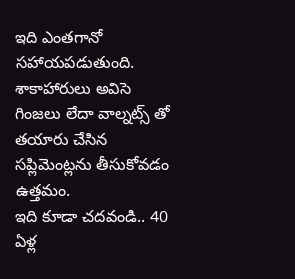ఇది ఎంతగానో సహాయపడుతుంది. శాకాహారులు అవిసె గింజలు లేదా వాల్నట్స్ తో తయారు చేసిన సప్లిమెంట్లను తీసుకోవడం ఉత్తమం.
ఇది కూడా చదవండి.. 40 ఏళ్ల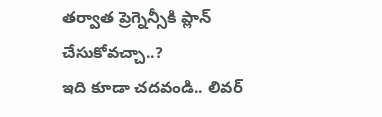తర్వాత ప్రెగ్నెన్సీకి ప్లాన్ చేసుకోవచ్చా..?
ఇది కూడా చదవండి.. లివర్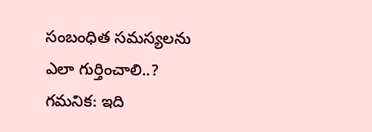సంబంధిత సమస్యలను ఎలా గుర్తించాలి..?
గమనిక: ఇది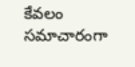కేవలం సమాచారంగా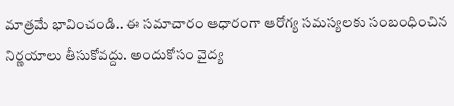మాత్రమే భావించండి.. ఈ సమాచారం ఆధారంగా ఆరోగ్య సమస్యలకు సంబంధించిన నిర్ణయాలు తీసుకోవద్దు. అందుకోసం వైద్య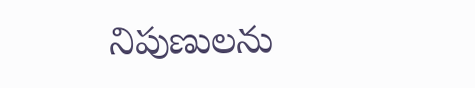నిపుణులను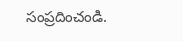సంప్రదించండి.